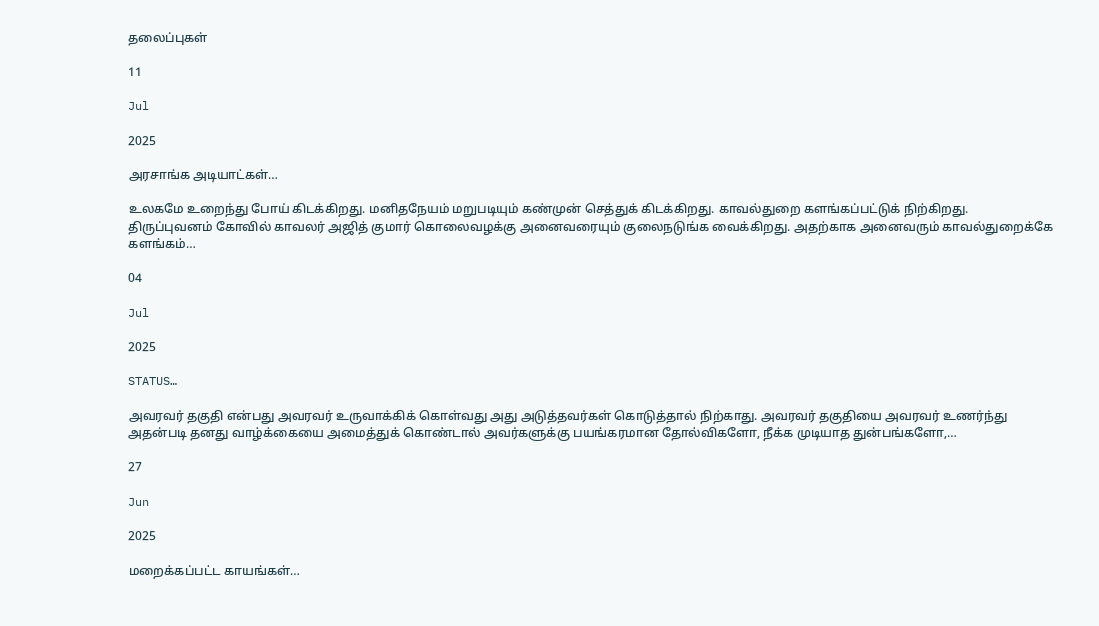தலைப்புகள்

11

Jul

2025

அரசாங்க அடியாட்கள்…

உலகமே உறைந்து போய் கிடக்கிறது. மனிதநேயம் மறுபடியும் கண்முன் செத்துக் கிடக்கிறது. காவல்துறை களங்கப்பட்டுக் நிற்கிறது. திருப்புவனம் கோவில் காவலர் அஜித் குமார் கொலைவழக்கு அனைவரையும் குலைநடுங்க வைக்கிறது. அதற்காக அனைவரும் காவல்துறைக்கே களங்கம்…

04

Jul

2025

STATUS…

அவரவர் தகுதி என்பது அவரவர் உருவாக்கிக் கொள்வது அது அடுத்தவர்கள் கொடுத்தால் நிற்காது. அவரவர் தகுதியை அவரவர் உணர்ந்து அதன்படி தனது வாழ்க்கையை அமைத்துக் கொண்டால் அவர்களுக்கு பயங்கரமான தோல்விகளோ, நீக்க முடியாத துன்பங்களோ,…

27

Jun

2025

மறைக்கப்பட்ட காயங்கள்…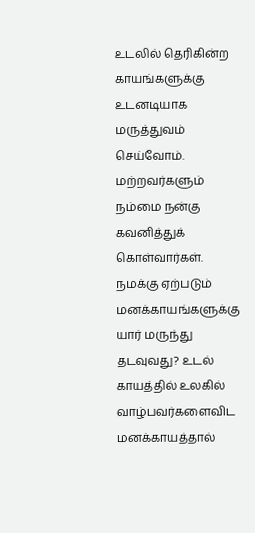உடலில் தெரிகின்ற காயங்களுக்கு உடனடியாக மருத்துவம் செய்வோம். மற்றவர்களும் நம்மை நன்கு கவனித்துக் கொள்வார்கள். நமக்கு ஏற்படும் மனக்காயங்களுக்கு யார் மருந்து தடவுவது? உடல் காயத்தில் உலகில் வாழ்பவர்களைவிட மனக்காயத்தால்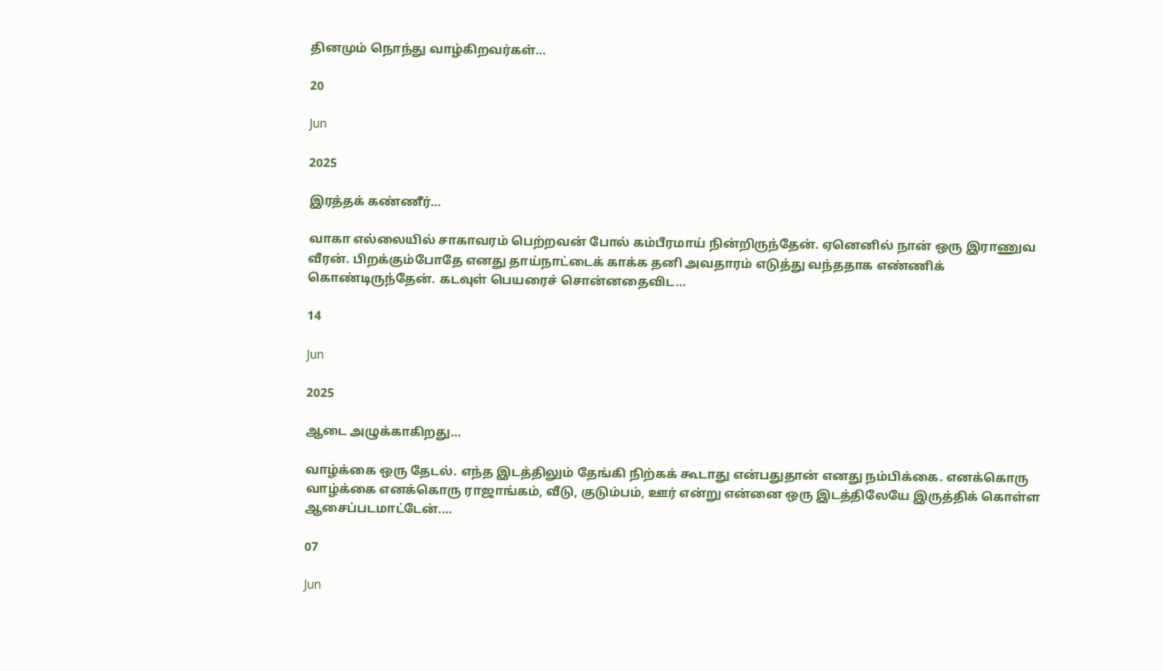தினமும் நொந்து வாழ்கிறவர்கள்…

20

Jun

2025

இரத்தக் கண்ணீர்…

வாகா எல்லையில் சாகாவரம் பெற்றவன் போல் கம்பீரமாய் நின்றிருந்தேன். ஏனெனில் நான் ஒரு இராணுவ வீரன். பிறக்கும்போதே எனது தாய்நாட்டைக் காக்க தனி அவதாரம் எடுத்து வந்ததாக எண்ணிக் கொண்டிருந்தேன். கடவுள் பெயரைச் சொன்னதைவிட…

14

Jun

2025

ஆடை அழுக்காகிறது…

வாழ்க்கை ஒரு தேடல். எந்த இடத்திலும் தேங்கி நிற்கக் கூடாது என்பதுதான் எனது நம்பிக்கை. எனக்கொரு வாழ்க்கை எனக்கொரு ராஜாங்கம், வீடு, குடும்பம், ஊர் என்று என்னை ஒரு இடத்திலேயே இருத்திக் கொள்ள ஆசைப்படமாட்டேன்.…

07

Jun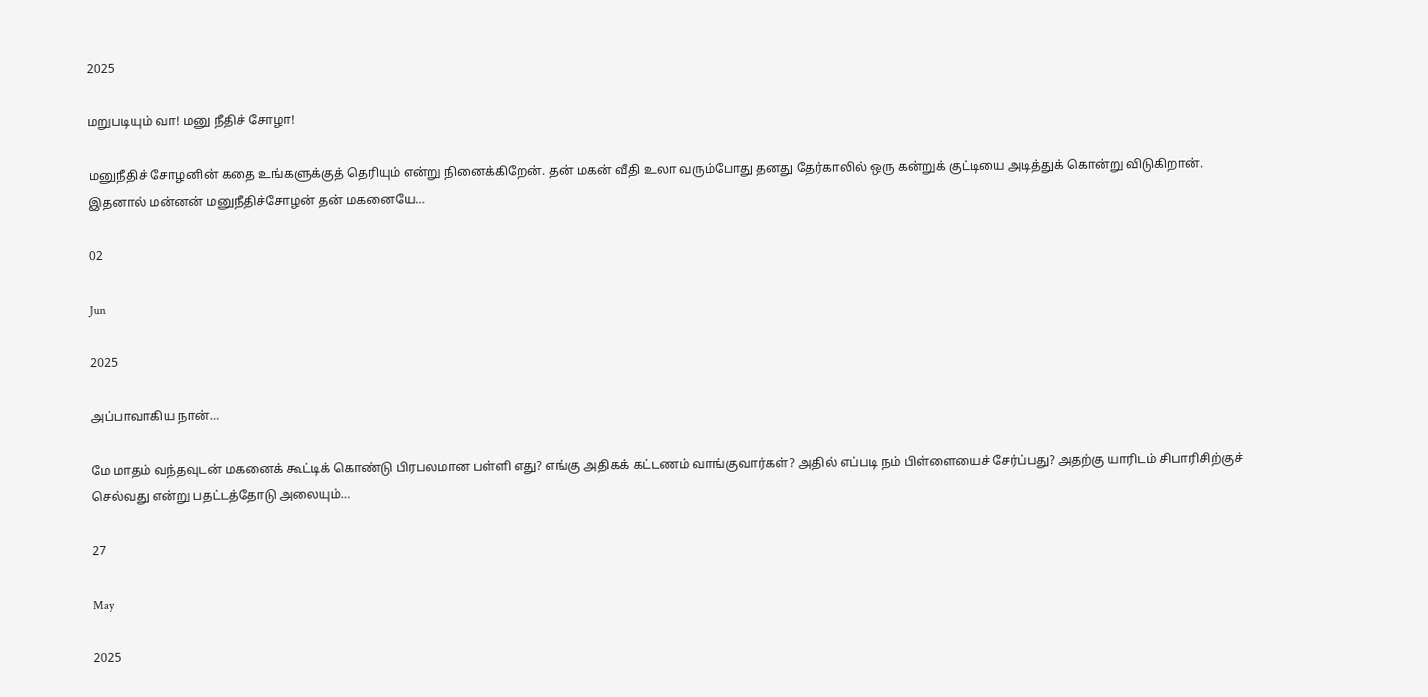2025

மறுபடியும் வா! மனு நீதிச் சோழா!

மனுநீதிச் சோழனின் கதை உங்களுக்குத் தெரியும் என்று நினைக்கிறேன். தன் மகன் வீதி உலா வரும்போது தனது தேர்காலில் ஒரு கன்றுக் குட்டியை அடித்துக் கொன்று விடுகிறான். இதனால் மன்னன் மனுநீதிச்சோழன் தன் மகனையே…

02

Jun

2025

அப்பாவாகிய நான்…

மே மாதம் வந்தவுடன் மகனைக் கூட்டிக் கொண்டு பிரபலமான பள்ளி எது? எங்கு அதிகக் கட்டணம் வாங்குவார்கள்? அதில் எப்படி நம் பிள்ளையைச் சேர்ப்பது? அதற்கு யாரிடம் சிபாரிசிற்குச் செல்வது என்று பதட்டத்தோடு அலையும்…

27

May

2025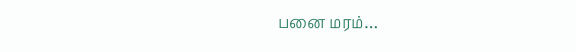பனை மரம்…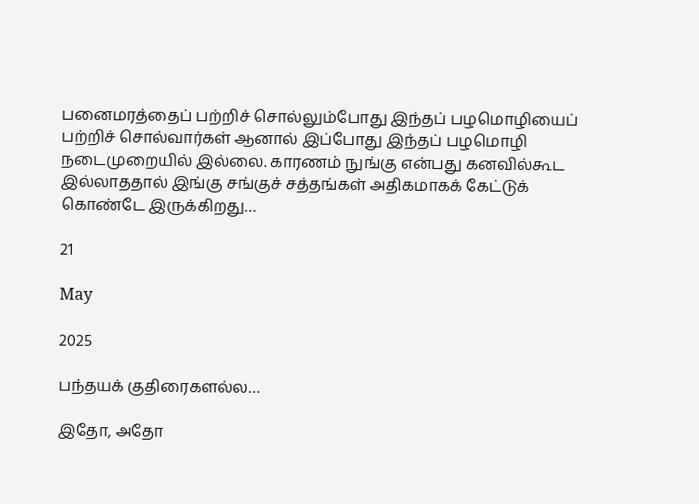பனைமரத்தைப் பற்றிச் சொல்லும்போது இந்தப் பழமொழியைப் பற்றிச் சொல்வார்கள் ஆனால் இப்போது இந்தப் பழமொழி நடைமுறையில் இல்லை. காரணம் நுங்கு என்பது கனவில்கூட இல்லாததால் இங்கு சங்குச் சத்தங்கள் அதிகமாகக் கேட்டுக் கொண்டே இருக்கிறது…

21

May

2025

பந்தயக் குதிரைகளல்ல…

இதோ, அதோ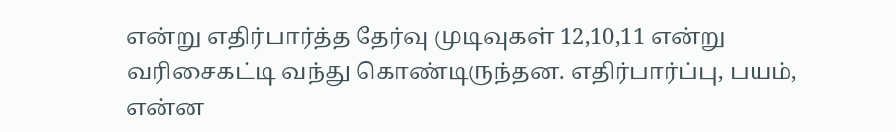என்று எதிர்பார்த்த தேர்வு முடிவுகள் 12,10,11 என்று வரிசைகட்டி வந்து கொண்டிருந்தன. எதிர்பார்ப்பு, பயம், என்ன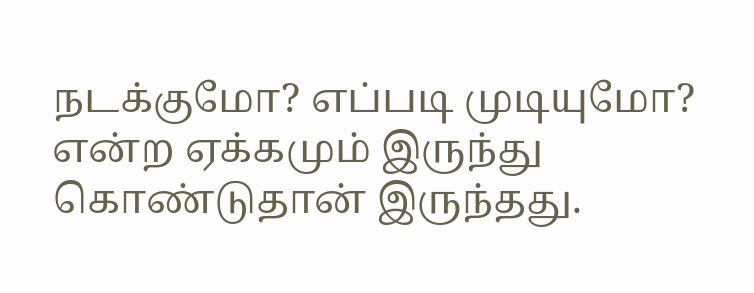நடக்குமோ? எப்படி முடியுமோ? என்ற ஏக்கமும் இருந்து கொண்டுதான் இருந்தது.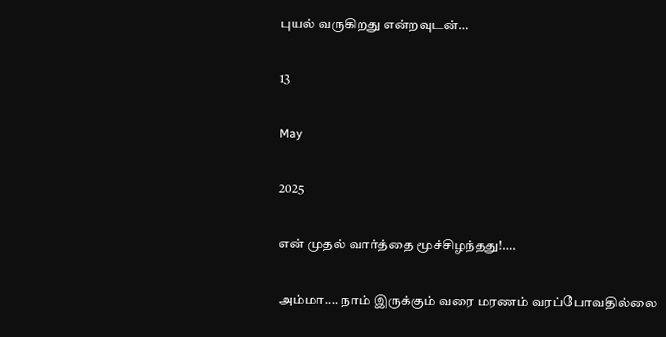புயல் வருகிறது என்றவுடன்…

13

May

2025

என் முதல் வார்த்தை மூச்சிழந்தது!….

அம்மா.... நாம் இருக்கும் வரை மரணம் வரப்போவதில்லை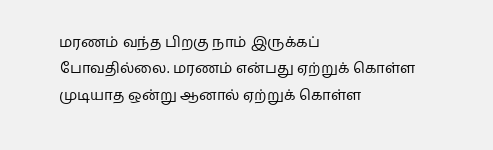மரணம் வந்த பிறகு நாம் இருக்கப் போவதில்லை. மரணம் என்பது ஏற்றுக் கொள்ள முடியாத ஒன்று ஆனால் ஏற்றுக் கொள்ள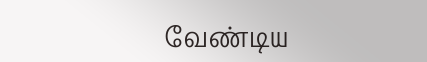வேண்டிய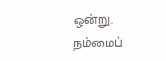ஒன்று. நம்மைப்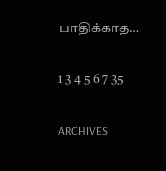பாதிக்காத…

1 3 4 5 6 7 35

ARCHIVES